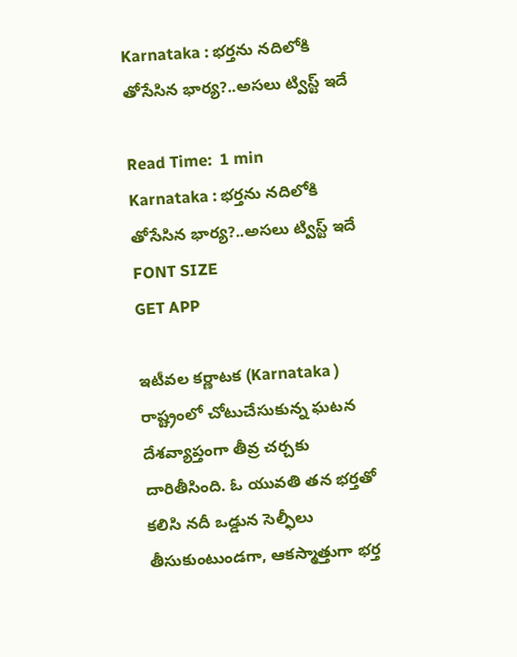Karnataka : భర్తను నదిలోకి తోసేసిన భార్య?..అసలు ట్విస్ట్ ఇదే

Read Time:  1 min
Karnataka : భర్తను నదిలోకి తోసేసిన భార్య?..అసలు ట్విస్ట్ ఇదే
FONT SIZE
GET APP

ఇటీవల కర్ణాటక (Karnataka ) రాష్ట్రంలో చోటుచేసుకున్న ఘటన దేశవ్యాప్తంగా తీవ్ర చర్చకు దారితీసింది. ఓ యువతి తన భర్తతో కలిసి నదీ ఒడ్డున సెల్ఫీలు తీసుకుంటుండగా, ఆకస్మాత్తుగా భర్త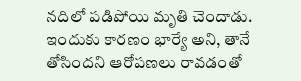నదిలో పడిపోయి మృతి చెందాడు. ఇందుకు కారణం భార్యే అని, తానే తోసిందని ఆరోపణలు రావడంతో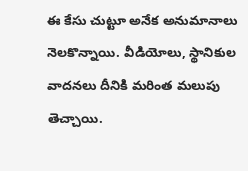ఈ కేసు చుట్టూ అనేక అనుమానాలు నెలకొన్నాయి. వీడియోలు, స్థానికుల వాదనలు దీనికి మరింత మలుపు తెచ్చాయి.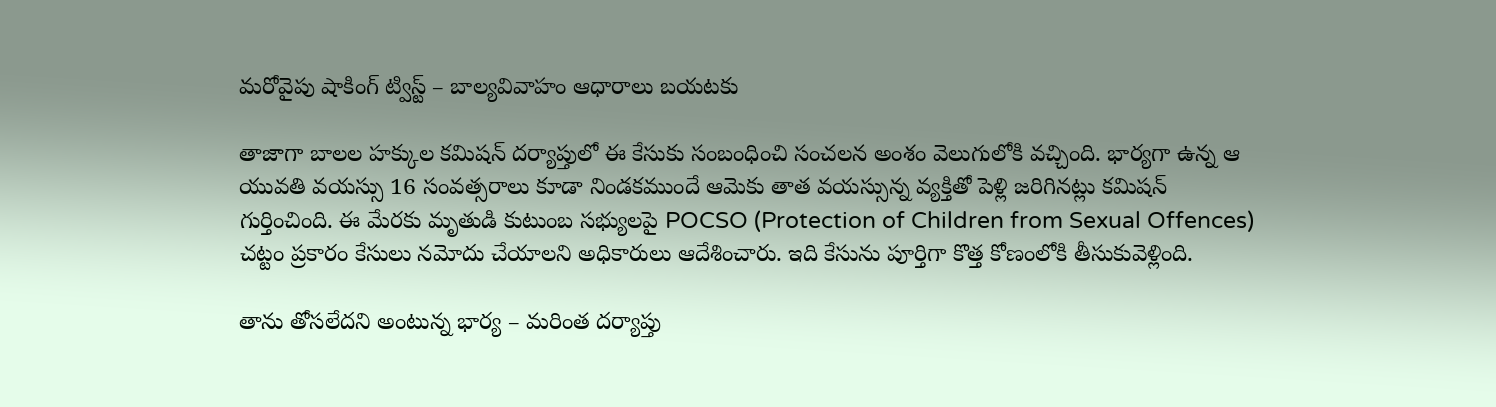మరోవైపు షాకింగ్ ట్విస్ట్ – బాల్యవివాహం ఆధారాలు బయటకు

తాజాగా బాలల హక్కుల కమిషన్ దర్యాప్తులో ఈ కేసుకు సంబంధించి సంచలన అంశం వెలుగులోకి వచ్చింది. భార్యగా ఉన్న ఆ యువతి వయస్సు 16 సంవత్సరాలు కూడా నిండకముందే ఆమెకు తాత వయస్సున్న వ్యక్తితో పెళ్లి జరిగినట్లు కమిషన్ గుర్తించింది. ఈ మేరకు మృతుడి కుటుంబ సభ్యులపై POCSO (Protection of Children from Sexual Offences) చట్టం ప్రకారం కేసులు నమోదు చేయాలని అధికారులు ఆదేశించారు. ఇది కేసును పూర్తిగా కొత్త కోణంలోకి తీసుకువెళ్లింది.

తాను తోసలేదని అంటున్న భార్య – మ‌రింత దర్యాప్తు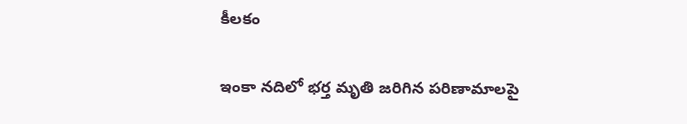కీలకం

ఇంకా నదిలో భర్త మృతి జరిగిన పరిణామాలపై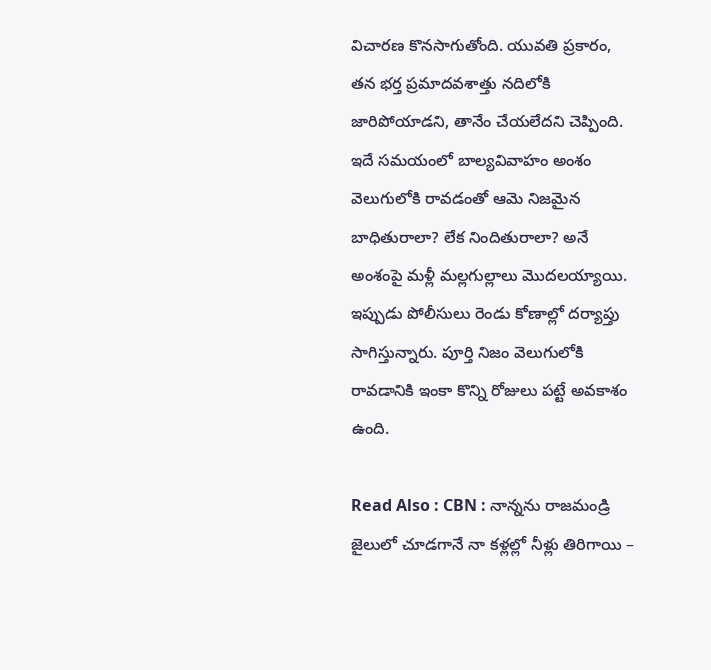విచారణ కొనసాగుతోంది. యువతి ప్రకారం, తన భర్త ప్రమాదవశాత్తు నదిలోకి జారిపోయాడని, తానేం చేయలేదని చెప్పింది. ఇదే సమయంలో బాల్యవివాహం అంశం వెలుగులోకి రావడంతో ఆమె నిజమైన బాధితురాలా? లేక నిందితురాలా? అనే అంశంపై మళ్లీ మల్లగుల్లాలు మొదలయ్యాయి. ఇప్పుడు పోలీసులు రెండు కోణాల్లో దర్యాప్తు సాగిస్తున్నారు. పూర్తి నిజం వెలుగులోకి రావడానికి ఇంకా కొన్ని రోజులు పట్టే అవకాశం ఉంది.

Read Also : CBN : నాన్నను రాజమండ్రి జైలులో చూడగానే నా కళ్లల్లో నీళ్లు తిరిగాయి –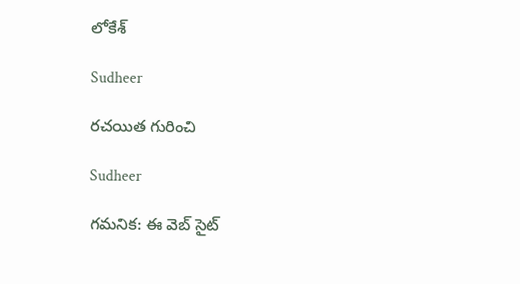లోకేశ్

Sudheer

రచయిత గురించి

Sudheer

గమనిక: ఈ వెబ్ సైట్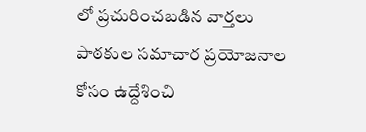లో ప్రచురించబడిన వార్తలు పాఠకుల సమాచార ప్రయోజనాల కోసం ఉద్దేశించి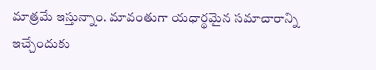మాత్రమే ఇస్తున్నాం. మావంతుగా యధార్థమైన సమాచారాన్ని ఇచ్చేందుకు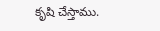కృషి చేస్తాము.